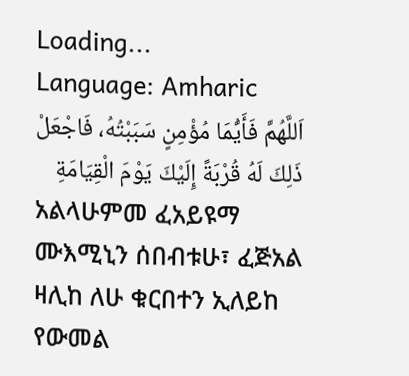Loading...
Language: Amharic
اَللَّهُمَّ فَأَيُّمَا مُؤْمِنٍ سَبَبْتُهُ، فَاجْعَلْ ذَلِكَ لَهُ قُرْبَةً إِلَيْكَ يَوْمَ الْقِيَامَةِ
አልላሁምመ ፈአይዩማ ሙእሚኒን ሰበብቱሁ፣ ፈጅአል ዛሊከ ለሁ ቁርበተን ኢለይከ የውመል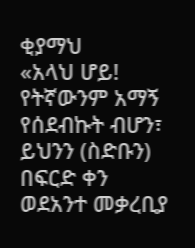ቂያማህ
«አላህ ሆይ! የትኛውንም አማኝ የሰደብኩት ብሆን፣ ይህንን (ስድቡን) በፍርድ ቀን ወደአንተ መቃረቢያ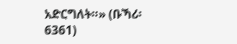አድርግለት።» (ቡኻሪ፡ 6361)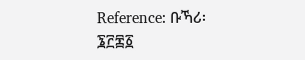Reference: ቡኻሪ፡ ፮፫፷፩